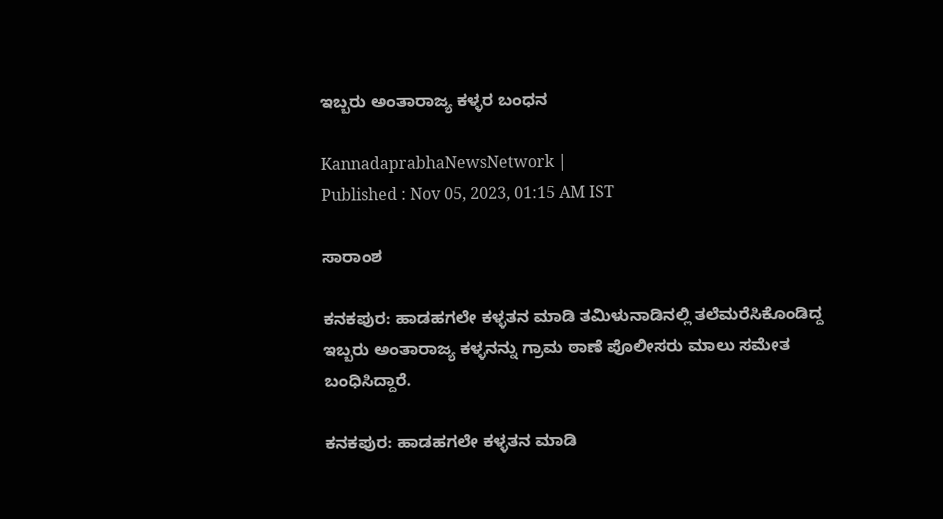ಇಬ್ಬರು ಅಂತಾರಾಜ್ಯ ಕಳ್ಳರ ಬಂಧನ

KannadaprabhaNewsNetwork |
Published : Nov 05, 2023, 01:15 AM IST

ಸಾರಾಂಶ

ಕನಕಪುರ: ಹಾಡಹಗಲೇ ಕಳ್ಳತನ ಮಾಡಿ ತಮಿಳುನಾಡಿನಲ್ಲಿ ತಲೆಮರೆಸಿಕೊಂಡಿದ್ದ ಇಬ್ಬರು ಅಂತಾರಾಜ್ಯ ಕಳ್ಳನನ್ನು ಗ್ರಾಮ ಠಾಣೆ ಪೊಲೀಸರು ಮಾಲು ಸಮೇತ ಬಂಧಿಸಿದ್ದಾರೆ.

ಕನಕಪುರ: ಹಾಡಹಗಲೇ ಕಳ್ಳತನ ಮಾಡಿ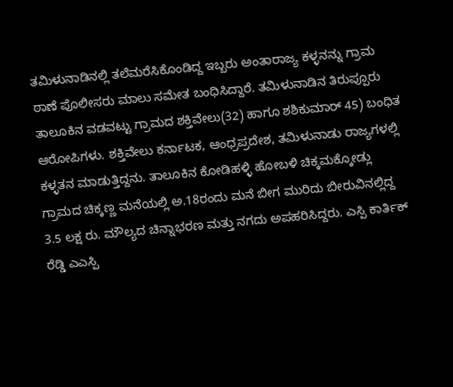ತಮಿಳುನಾಡಿನಲ್ಲಿ ತಲೆಮರೆಸಿಕೊಂಡಿದ್ದ ಇಬ್ಬರು ಅಂತಾರಾಜ್ಯ ಕಳ್ಳನನ್ನು ಗ್ರಾಮ ಠಾಣೆ ಪೊಲೀಸರು ಮಾಲು ಸಮೇತ ಬಂಧಿಸಿದ್ದಾರೆ. ತಮಿಳುನಾಡಿನ ತಿರುಪ್ಪೂರು ತಾಲೂಕಿನ ವಡವಟ್ಟು ಗ್ರಾಮದ ಶಕ್ತಿವೇಲು(32) ಹಾಗೂ ಶಶಿಕುಮಾರ್ 45) ಬಂಧಿತ ಆರೋಪಿಗಳು. ಶಕ್ತಿವೇಲು ಕರ್ನಾಟಕ, ಆಂಧ್ರಪ್ರದೇಶ, ತಮಿಳುನಾಡು ರಾಜ್ಯಗಳಲ್ಲಿ ಕಳ್ಳತನ ಮಾಡುತ್ತಿದ್ದನು. ತಾಲೂಕಿನ ಕೋಡಿಹಳ್ಳಿ ಹೋಬಳಿ ಚಿಕ್ಕಮಕ್ಕೋಡ್ಲು ಗ್ರಾಮದ ಚಿಕ್ಕಣ್ಣ ಮನೆಯಲ್ಲಿ ಅ.18ರಂದು ಮನೆ ಬೀಗ ಮುರಿದು ಬೀರುವಿನಲ್ಲಿದ್ದ 3.5 ಲಕ್ಷ ರು. ಮೌಲ್ಯದ ಚಿನ್ನಾಭರಣ ಮತ್ತು ನಗದು ಅಪಹರಿಸಿದ್ದರು. ಎಸ್ಪಿ ಕಾರ್ತಿಕ್ ರೆಡ್ಡಿ ಎಎಸ್ಪಿ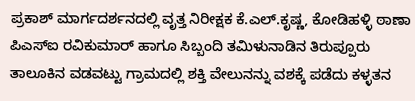ಪ್ರಕಾಶ್ ಮಾರ್ಗದರ್ಶನದಲ್ಲಿ ವೃತ್ತ ನಿರೀಕ್ಷಕ ಕೆ.ಎಲ್‌.ಕೃಷ್ಣ, ಕೋಡಿಹಳ್ಳಿ ಠಾಣಾ ಪಿಎಸ್ಐ ರವಿಕುಮಾರ್ ಹಾಗೂ ಸಿಬ್ಬಂದಿ ತಮಿಳುನಾಡಿನ ತಿರುಪ್ಪೂರು ತಾಲೂಕಿನ ವಡವಟ್ಟು ಗ್ರಾಮದಲ್ಲಿ ಶಕ್ತಿ ವೇಲುನನ್ನು ವಶಕ್ಕೆ ಪಡೆದು ಕಳ್ಳತನ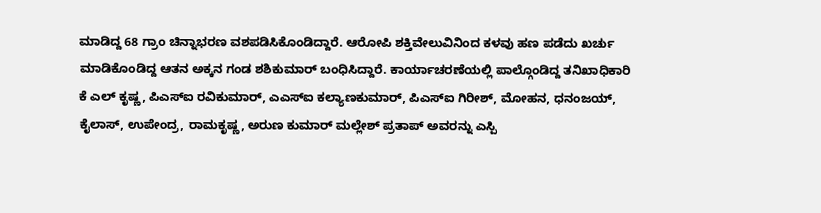ಮಾಡಿದ್ದ 68 ಗ್ರಾಂ ಚಿನ್ನಾಭರಣ ವಶಪಡಿಸಿಕೊಂಡಿದ್ದಾರೆ. ಆರೋಪಿ ಶಕ್ತಿವೇಲುವಿನಿಂದ ಕಳವು ಹಣ ಪಡೆದು ಖರ್ಚು ಮಾಡಿಕೊಂಡಿದ್ದ ಆತನ ಅಕ್ಕನ ಗಂಡ ಶಶಿಕುಮಾರ್ ಬಂಧಿಸಿದ್ದಾರೆ. ಕಾರ್ಯಾಚರಣೆಯಲ್ಲಿ ಪಾಲ್ಗೊಂಡಿದ್ದ ತನಿಖಾಧಿಕಾರಿ ಕೆ ಎಲ್ ಕೃಷ್ಣ, ಪಿಎಸ್ಐ ರವಿಕುಮಾರ್, ಎಎಸ್ಐ ಕಲ್ಯಾಣಕುಮಾರ್, ಪಿಎಸ್‌ಐ ಗಿರೀಶ್, ಮೋಹನ, ಧನಂಜಯ್, ಕೈಲಾಸ್, ಉಪೇಂದ್ರ, ರಾಮಕೃಷ್ಣ, ಅರುಣ ಕುಮಾರ್ ಮಲ್ಲೇಶ್ ಪ್ರತಾಪ್ ಅವರನ್ನು ಎಸ್ಪಿ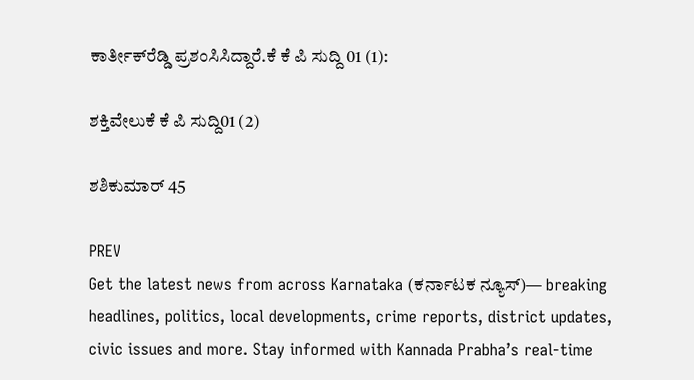ಕಾರ್ತೀಕ್‌ರೆಡ್ಡಿ ಪ್ರಶಂಸಿಸಿದ್ದಾರೆ.ಕೆ ಕೆ ಪಿ ಸುದ್ದಿ 01 (1):

ಶಕ್ತಿವೇಲುಕೆ ಕೆ ಪಿ ಸುದ್ದಿ01 (2)

ಶಶಿಕುಮಾರ್ 45

PREV
Get the latest news from across Karnataka (ಕರ್ನಾಟಕ ನ್ಯೂಸ್)— breaking headlines, politics, local developments, crime reports, district updates, civic issues and more. Stay informed with Kannada Prabha’s real‑time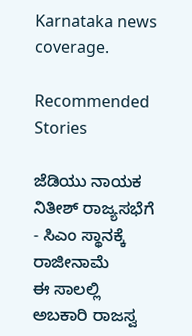Karnataka news coverage.

Recommended Stories

ಜೆಡಿಯು ನಾಯಕ ನಿತೀಶ್‌ ರಾಜ್ಯಸಭೆಗೆ - ಸಿಎಂ ಸ್ಥಾನಕ್ಕೆ ರಾಜೀನಾಮೆ
ಈ ಸಾಲಲ್ಲಿ ಅಬಕಾರಿ ರಾಜಸ್ವ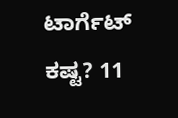ಟಾರ್ಗೆಟ್‌ ಕಷ್ಟ? 11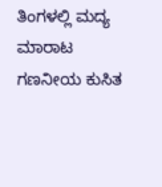ತಿಂಗಳಲ್ಲಿ ಮದ್ಯ ಮಾರಾಟ ಗಣನೀಯ ಕುಸಿತ